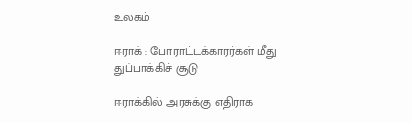உலகம்

ஈராக் : போராட்டக்காரர்கள் மீது துப்பாக்கிச் சூடு

ஈராக்கில் அரசுக்கு எதிராக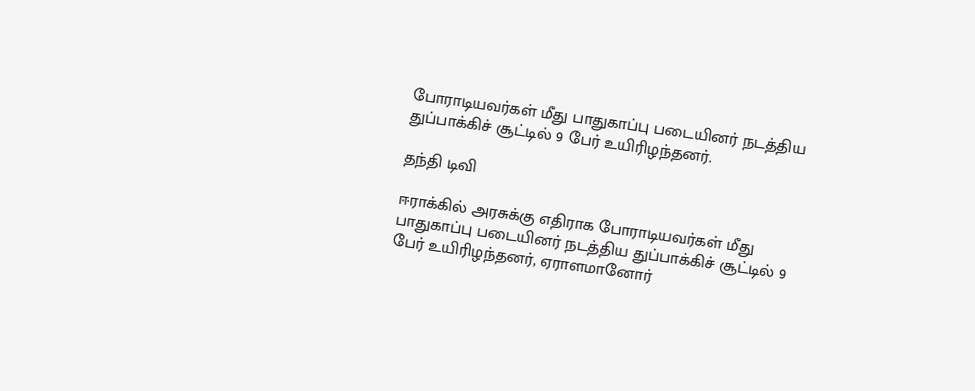போராடியவர்கள் மீது பாதுகாப்பு படையினர் நடத்திய துப்பாக்கிச் சூட்டில் 9 பேர் உயிரிழந்தனர்.

தந்தி டிவி

ஈராக்கில் அரசுக்கு எதிராக போராடியவர்கள் மீது பாதுகாப்பு படையினர் நடத்திய துப்பாக்கிச் சூட்டில் 9 பேர் உயிரிழந்தனர், ஏராளமானோர்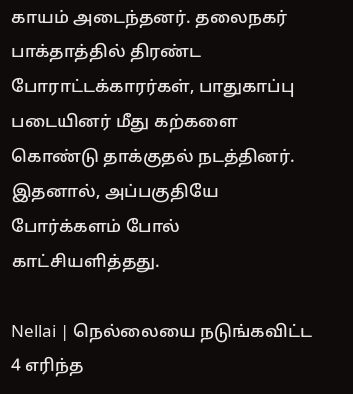காயம் அடைந்தனர். தலைநகர் பாக்தாத்தில் திரண்ட போராட்டக்காரர்கள், பாதுகாப்பு படையினர் மீது கற்களை கொண்டு தாக்குதல் நடத்தினர். இதனால், அப்பகுதியே போர்க்களம் போல் காட்சியளித்தது.

Nellai | நெல்லையை நடுங்கவிட்ட 4 எரிந்த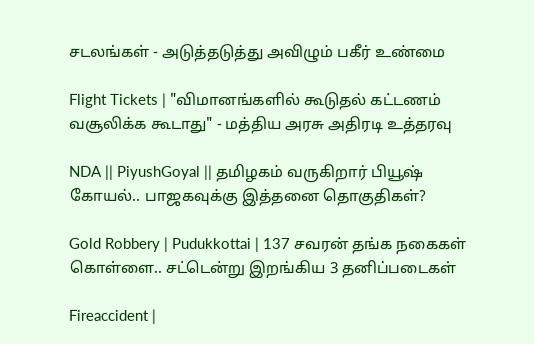சடலங்கள் - அடுத்தடுத்து அவிழும் பகீர் உண்மை

Flight Tickets | "விமானங்களில் கூடுதல் கட்டணம் வசூலிக்க கூடாது" - மத்திய அரசு அதிரடி உத்தரவு

NDA || PiyushGoyal || தமிழகம் வருகிறார் பியூஷ் கோயல்.. பாஜகவுக்கு இத்தனை தொகுதிகள்?

Gold Robbery | Pudukkottai | 137 சவரன் தங்க நகைகள் கொள்ளை.. சட்டென்று இறங்கிய 3 தனிப்படைகள்

Fireaccident |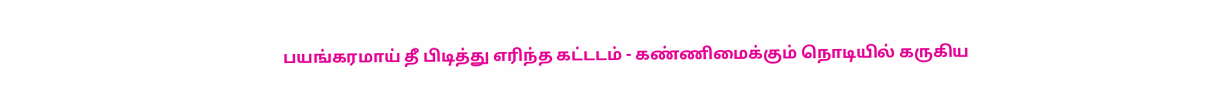பயங்கரமாய் தீ பிடித்து எரிந்த கட்டடம் - கண்ணிமைக்கும் நொடியில் கருகிய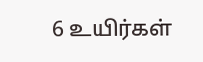6 உயிர்கள்